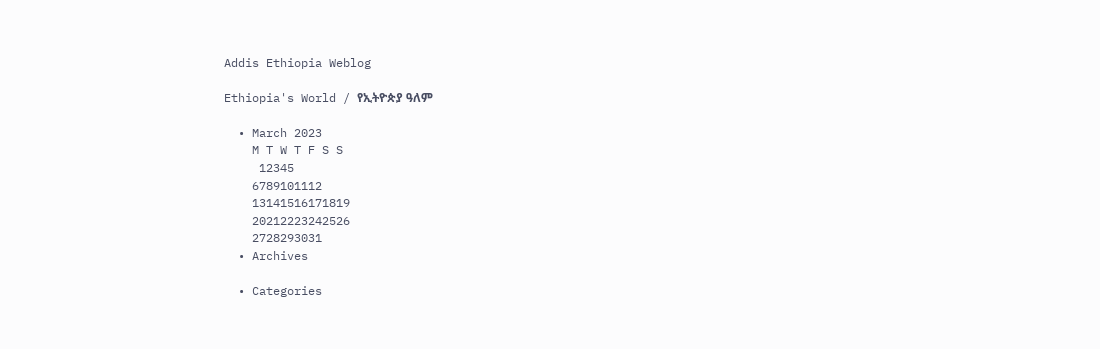Addis Ethiopia Weblog

Ethiopia's World / የኢትዮጵያ ዓለም

  • March 2023
    M T W T F S S
     12345
    6789101112
    13141516171819
    20212223242526
    2728293031
  • Archives

  • Categories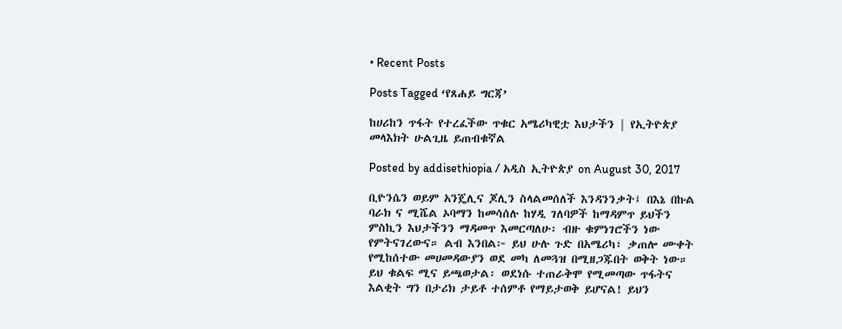• Recent Posts

Posts Tagged ‘የጸሐይ ግርጃ’

ከሀሪከን ጥፋት የተረፈችው ጥቁር አሜሪካዊቷ እህታችን | የኢትዮጵያ መላእክት ሁልጊዜ ይጠብቁኛል

Posted by addisethiopia / አዲስ ኢትዮጵያ on August 30, 2017

ቢዮንሴን ወይም አንጄሊና ጆሊን ስላልመሰለች እንዳንንቃት፤ በእኔ በኩል ባራክ ና ሚሼል ኦባማን ከመሳሰሉ ከሃዲ ገለባዎች ከማዳምጥ ይህችን ምስኪን እህታችንን ማዳመጥ እመርጣለሁ፡ ብዙ ቁምነገሮችን ነው የምትናገረውና። ልብ እንበል፦ ይህ ሁሉ ጉድ በአሜሪካ፣ ቃጠሎ ሙቀት የሚከሰተው መሀመዳውያን ወደ መካ ለመጓዝ በሚዘጋጁበት ወቅት ነው። ይህ ቁልፍ ሚና ይጫወታል፡ ወደነሱ ተጠራቅሞ የሚመጣው ጥፋትና እልቂት ግን በታሪክ ታይቶ ተሰምቶ የማይታወቅ ይሆናል! ይህን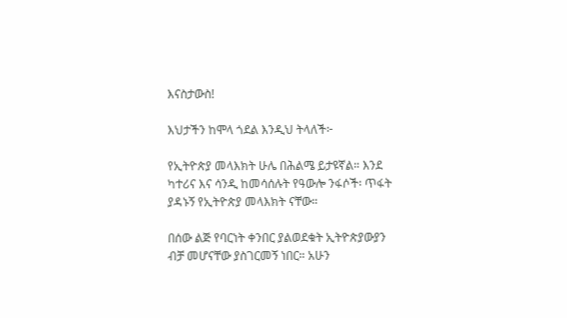እናስታውስ!

እህታችን ከሞላ ጎደል እንዲህ ትላለች፦

የኢትዮጵያ መላእክት ሁሌ በሕልሜ ይታዩኛል። እንደ ካተሪና እና ሳንዲ ከመሳሰሉት የዓውሎ ንፋሶች፡ ጥፋት ያዳኑኝ የኢትዮጵያ መላእክት ናቸው።

በሰው ልጅ የባርነት ቀንበር ያልወደቁት ኢትዮጵያውያን ብቻ መሆናቸው ያስገርመኝ ነበር። አሁን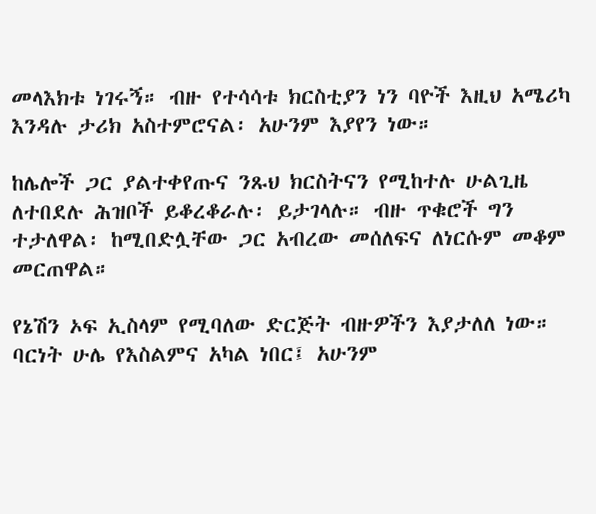መላእክቱ ነገሩኝ። ብዙ የተሳሳቱ ክርስቲያን ነን ባዮች እዚህ አሜሪካ እንዳሉ ታሪክ አስተምሮናል፡ አሁንም እያየን ነው።

ከሌሎች ጋር ያልተቀየጡና ንጹህ ክርስትናን የሚከተሉ ሁልጊዜ ለተበደሉ ሕዝቦች ይቆረቆራሉ፡ ይታገላሉ። ብዙ ጥቁሮች ግን ተታለዋል፡ ከሚበድሏቸው ጋር አብረው መሰለፍና ለነርሱም መቆም መርጠዋል።

የኔሽን ኦፍ ኢስላም የሚባለው ድርጅት ብዙዎችን እያታለለ ነው። ባርነት ሁሌ የእስልምና አካል ነበር፤ አሁንም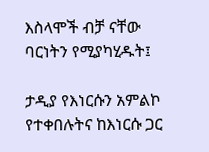እስላሞች ብቻ ናቸው ባርነትን የሚያካሂዱት፤

ታዲያ የእነርሱን አምልኮ የተቀበሉትና ከእነርሱ ጋር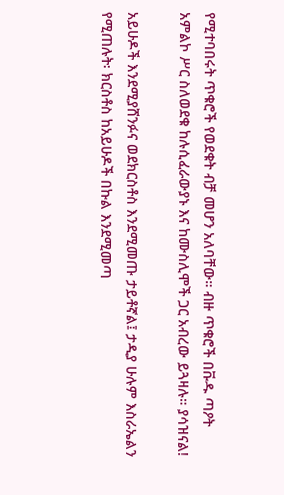የሚተባበሩት ጥቁሮች የወደቁት ብቻ መሆን አለባቸው። ብዙ ጥቁሮች በቩዱ ጣዖት አምልኮ ሥር ስለወደቁ ከሉሲፈራውያኑ እና ከሙስሊሞች ጋር አብረው ይጓዛሉ። ያሳዝናል!

አይሁዶች እንደሚያሸንፉና ወደክርስቶስ እንደሚመጡ ታይቶኛል፤ ታዲያ ሁሉም እስራኤልን የሚጠሉት፡ ክርስቶስ ከአይሁዶች በኩል እንደሚመጣ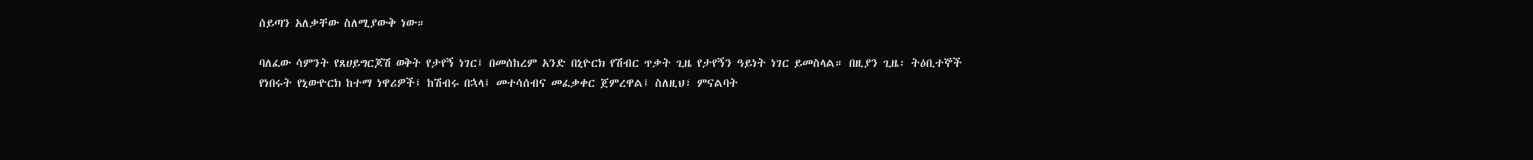ሰይጣን አለቃቸው ስለሚያውቅ ነው።

ባለፈው ሳምንት የጸሀይግርጆሽ ወቅት የታየኝ ነገር፤ በመሰከረም አንድ በኒዮርክ የሽብር ጥቃት ጊዜ የታየኝን ዓይነት ነገር ይመስላል። በዚያን ጊዜ፡ ትዕቢተኞች የነበሩት የኒውዮርክ ከተማ ነዋሪዎች፤ ከሽብሩ በኋላ፤ መተሳሰብና መፈቃቀር ጀምረዋል፤ ስለዚህ፣ ምናልባት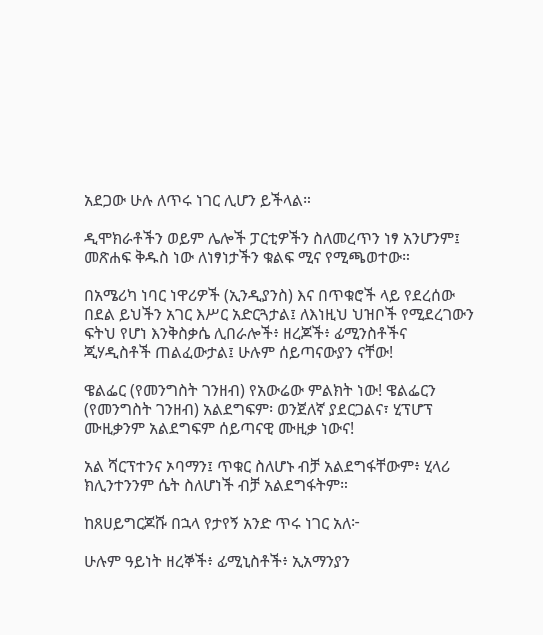አደጋው ሁሉ ለጥሩ ነገር ሊሆን ይችላል።

ዲሞክራቶችን ወይም ሌሎች ፓርቲዎችን ስለመረጥን ነፃ አንሆንም፤ መጽሐፍ ቅዱስ ነው ለነፃነታችን ቁልፍ ሚና የሚጫወተው።

በአሜሪካ ነባር ነዋሪዎች (ኢንዲያንስ) እና በጥቁሮች ላይ የደረሰው በደል ይህችን አገር እሥር አድርጓታል፤ ለእነዚህ ህዝቦች የሚደረገውን ፍትህ የሆነ እንቅስቃሴ ሊበራሎች፥ ዘረጆች፥ ፊሚንስቶችና ጂሃዲስቶች ጠልፈውታል፤ ሁሉም ሰይጣናውያን ናቸው!

ዌልፌር (የመንግስት ገንዘብ) የአውሬው ምልክት ነው! ዌልፌርን (የመንግስት ገንዘብ) አልደግፍም፡ ወንጀለኛ ያደርጋልና፣ ሂፕሆፕ ሙዚቃንም አልደግፍም ሰይጣናዊ ሙዚቃ ነውና!

አል ሻርፕተንና ኦባማን፤ ጥቁር ስለሆኑ ብቻ አልደግፋቸውም፥ ሂላሪ ክሊንተንንም ሴት ስለሆነች ብቻ አልደግፋትም።

ከጸሀይግርጆሹ በኋላ የታየኝ አንድ ጥሩ ነገር አለ፦

ሁሉም ዓይነት ዘረኞች፥ ፊሚኒስቶች፥ ኢአማንያን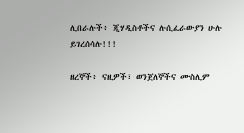ሊበራሉች፥ ጂሃዲስቶችና ሉሲፈራውያን ሁሉ ይገረሰሳሉ!!!

ዘረኞች፥ ናዚዎች፣ ወንጀለኞችና ሙስሊም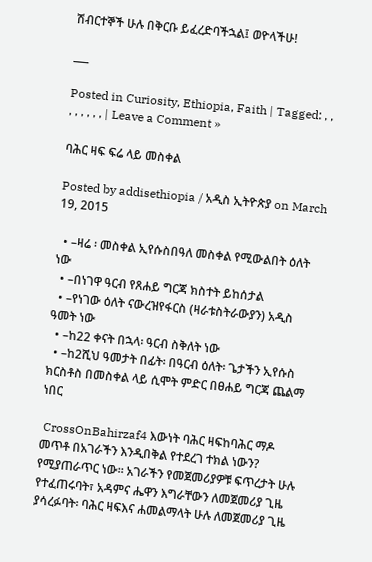ሽብርተኞች ሁሉ በቅርቡ ይፈረድባችኋል፤ ወዮላችሁ!

___

Posted in Curiosity, Ethiopia, Faith | Tagged: , , , , , , , , | Leave a Comment »

ባሕር ዛፍ ፍሬ ላይ መስቀል

Posted by addisethiopia / አዲስ ኢትዮጵያ on March 19, 2015

  • –ዛሬ ፡ መስቀል ኢየሱስበዓለ መስቀል የሚውልበት ዕለት ነው
  • –በነገዋ ዓርብ የጸሐይ ግርጃ ክስተት ይከሰታል
  • –የነገው ዕለት ናውረዝየፋርስ (ዛራቱስትራውያን) አዲስ ዓመት ነው
  • –ከ22 ቀናት በኋላ፡ ዓርብ ስቅለት ነው
  • –ከ2ሺህ ዓመታት በፊት፡ በዓርብ ዕለት፡ ጌታችን ኢየሱስ ክርስቶስ በመስቀል ላይ ሲሞት ምድር በፀሐይ ግርጃ ጨልማ ነበር

 CrossOnBahirzaf4 እውነት ባሕር ዛፍከባሕር ማዶ መጥቶ በአገራችን እንዲበቅል የተደረገ ተክል ነውን? የሚያጠራጥር ነው። አገራችን የመጀመሪያዎቹ ፍጥረታት ሁሉ የተፈጠሩባት፣ አዳምና ሔዋን እግራቸውን ለመጀመሪያ ጊዜ ያሳረፉባት፡ ባሕር ዛፍእና ሐመልማላት ሁሉ ለመጀመሪያ ጊዜ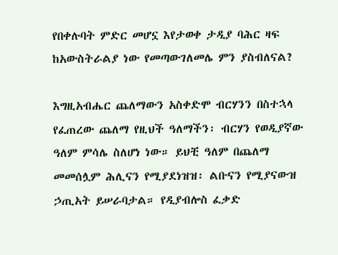የበቀሉባት ምድር መሆኗ እየታወቀ ታዲያ ባሕር ዛፍ ከአውስትራልያ ነው የመጣውገለመሌ ምን ያስብለናል?

እግዚአብሔር ጨለማውን አስቀድሞ ብርሃንን በስተኋላ የፈጠረው ጨለማ የዚህች ዓለማችን፡ ብርሃን የወዲያኛው ዓለም ምሳሌ ስለሆነ ነው። ይህቺ ዓለም በጨለማ መመሰሏም ሕሊናን የሚያደነዝዝ፡ ልቡናን የሚያናውዝ ኃጢአት ይሠራባታል። የዲያብሎስ ፈቃድ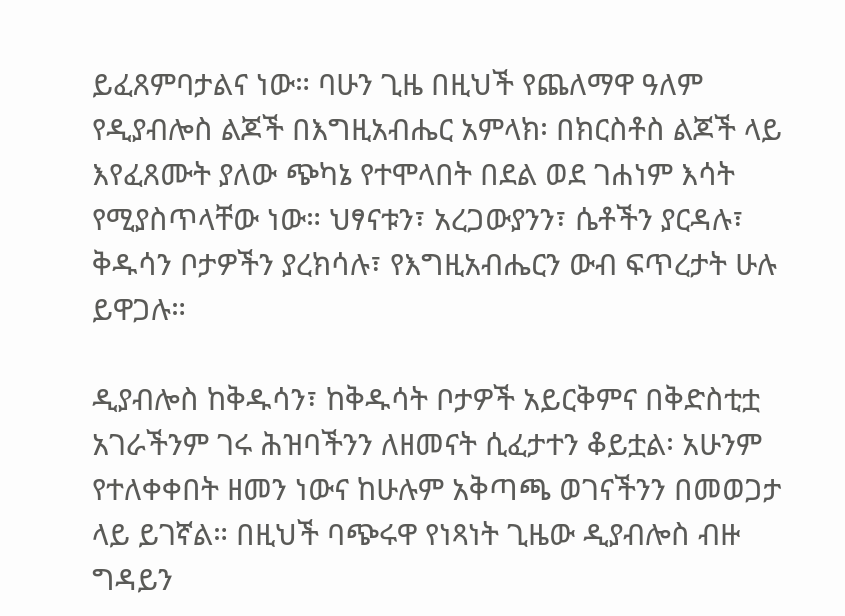ይፈጸምባታልና ነው። ባሁን ጊዜ በዚህች የጨለማዋ ዓለም የዲያብሎስ ልጆች በእግዚአብሔር አምላክ፡ በክርስቶስ ልጆች ላይ እየፈጸሙት ያለው ጭካኔ የተሞላበት በደል ወደ ገሐነም እሳት የሚያስጥላቸው ነው። ህፃናቱን፣ አረጋውያንን፣ ሴቶችን ያርዳሉ፣ ቅዱሳን ቦታዎችን ያረክሳሉ፣ የእግዚአብሔርን ውብ ፍጥረታት ሁሉ ይዋጋሉ።

ዲያብሎስ ከቅዱሳን፣ ከቅዱሳት ቦታዎች አይርቅምና በቅድስቲቷ አገራችንም ገሩ ሕዝባችንን ለዘመናት ሲፈታተን ቆይቷል፡ አሁንም የተለቀቀበት ዘመን ነውና ከሁሉም አቅጣጫ ወገናችንን በመወጋታ ላይ ይገኛል። በዚህች ባጭሩዋ የነጻነት ጊዜው ዲያብሎስ ብዙ ግዳይን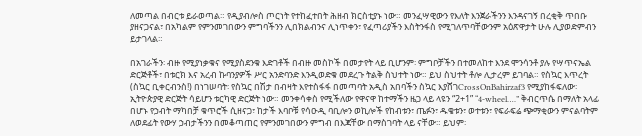ለመጣል በብርቱ ይራወጣል። የዲያብሎስ ጦርነት የተከፈተበት ሕዘብ ክርስቲያኑ ነው። መንፈሣዊውን የእለት እንጀራችንን እንዳናገኝ በረቂቅ ጥበቡ ያዘናጋናል፣ በአካልም የምንመገበውን ምግባችንን ሊበክልብንና ሊነጥቀን፣ የፈጣሪያችን እስትንፋስ የሚገለጥባቸውንም አዕጽዋታት ሁሉ ሊያወድምብን ይታገላል።

በአገራችን፡ ብዙ የሚያነቃቁና የሚያስደንቁ እድገቶች በብዙ መስኮች በመታየት ላይ ቢሆንም፡ ምግቦቻችን በተመለከተ እንደ ሞንሳንቶ ያሉ የሣጥናኤል ድርጅቶች፣ በቱርክ እና አረብ ኩባንያዎች ሥር አንድባንድ እንዲወድቁ መደረጉ ትልቅ ስህተት ነው። ይህ ስህተት ቶሎ ሊታረም ይገባል። የስኳር እጥረት (ስኳር ቢቀርብንስ!) በነገሠባት፡ የስኳር በሽታ በብዛት እየተስፋፋ በመጣባት አዲስ አበባችን ስኳር እያሸገCrossOnBahirzaf3 የሚያከፋፍለው፡ ኢትዮጵያዊ ድርጅት ሳይሆን ቱርካዊ ድርጅት ነው። መንቀሳቀስ የሚችለው የዋናዋ ከተማችን ዜጋ ላይ ላዩን “2+1” “4-wheel….” ቅብርጥሴ በማለት አላፊ በሆኑ የኃብት ማካበቻ ቁጥሮች ሲዘናጋ፣ ከታች እባቦቹ የሳዑዲ ባቢሎን ወኪሎች የከብቱን፣ ጤፉን፣ ዱቄቱን፣ ወተቱን፣ የፍራፍሬ ጭማቂውን ምናልባትም ለወደፊት የውሃ ኃብታችንን በመቆጣጠር የምንመገበውን ምግብ በእጃቸው በማስገባት ላይ ናቸው። ይህም፡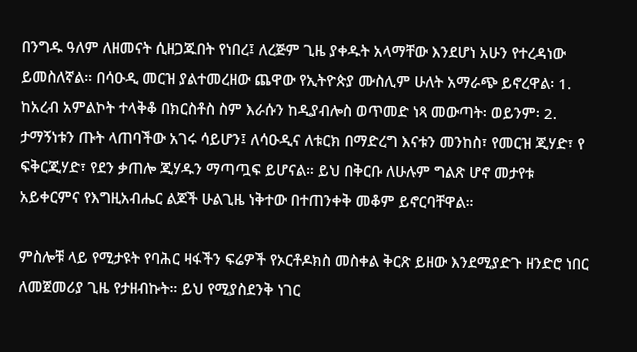በንግዱ ዓለም ለዘመናት ሲዘጋጁበት የነበረ፤ ለረጅም ጊዜ ያቀዱት አላማቸው እንደሆነ አሁን የተረዳነው ይመስለኛል። በሳዑዲ መርዝ ያልተመረዘው ጨዋው የኢትዮጵያ ሙስሊም ሁለት አማራጭ ይኖረዋል፡ 1. ከአረብ አምልኮት ተላቅቆ በክርስቶስ ስም እራሱን ከዲያብሎስ ወጥመድ ነጻ መውጣት፡ ወይንም፡ 2. ታማኝነቱን ጡት ላጠባችው አገሩ ሳይሆን፤ ለሳዑዲና ለቱርክ በማድረግ እናቱን መንከስ፣ የመርዝ ጂሃድ፣ የ ፍቅርጂሃድ፣ የደን ቃጠሎ ጂሃዱን ማጣጧፍ ይሆናል። ይህ በቅርቡ ለሁሉም ግልጽ ሆኖ መታየቱ አይቀርምና የእግዚአብሔር ልጆች ሁልጊዜ ነቅተው በተጠንቀቅ መቆም ይኖርባቸዋል።

ምስሎቹ ላይ የሚታዩት የባሕር ዛፋችን ፍሬዎች የኦርቶዶክስ መስቀል ቅርጽ ይዘው እንደሚያድጉ ዘንድሮ ነበር ለመጀመሪያ ጊዜ የታዘብኩት። ይህ የሚያስደንቅ ነገር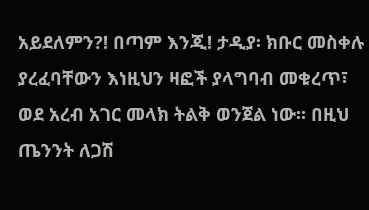አይደለምን?! በጣም እንጂ! ታዲያ፡ ክቡር መስቀሉ ያረፈባቸውን እነዚህን ዛፎች ያላግባብ መቁረጥ፣ ወደ አረብ አገር መላክ ትልቅ ወንጀል ነው። በዚህ ጤንንት ለጋሽ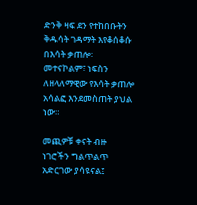ድንቅ ዛፍ ደን የተከበቡትን ቅዱሳት ገዳማት እየቆሰቆሱ በእሳት ቃጠሎ፡ መተናኮልም፣ ነፍስን ለዘላለማዊው የእሳት ቃጠሎ አሳልፎ እንደመስጠት ያህል ነው።

መጪዎቹ ቀናት ብዙ ነገሮችን ግልጥልጥ አድርገው ያሳዩናል፤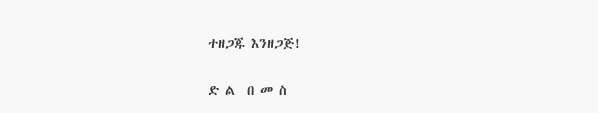ተዘጋጁ እንዘጋጅ!

ድ ል  በ መ ስ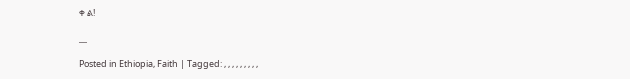ቀ ል!

__

Posted in Ethiopia, Faith | Tagged: , , , , , , , , ,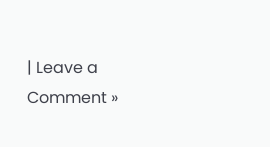| Leave a Comment »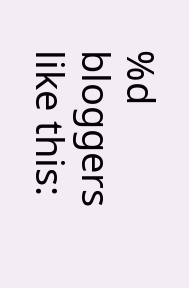%d bloggers like this: